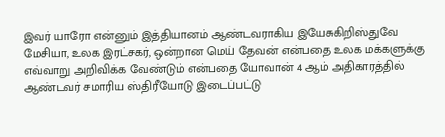இவர் யாரோ என்னும் இத்தியானம் ஆண்டவராகிய இயேசுகிறிஸ்துவே மேசியா, உலக இரட்சகர், ஒன்றான மெய் தேவன் என்பதை உலக மக்களுக்கு எவ்வாறு அறிவிக்க வேண்டும் என்பதை யோவான் 4 ஆம் அதிகாரத்தில் ஆண்டவர் சமாரிய ஸ்திரீயோடு இடைப்பட்டு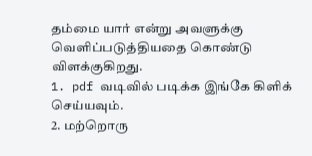தம்மை யார் என்று அவளுக்கு வெளிப்படுத்தியதை கொண்டு விளக்குகிறது.
1. pdf வடிவில் படிக்க இங்கே கிளிக் செய்யவும்.
2. மற்றொரு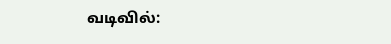வடிவில்: